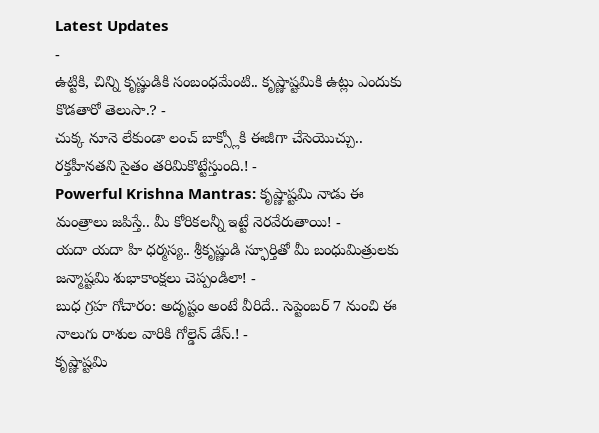Latest Updates
-
ఉట్టికి, చిన్ని కృష్ణుడికి సంబంధమేంటి.. కృష్ణాష్టమికి ఉట్లు ఎందుకు కొడతారో తెలుసా.? -
చుక్క నూనె లేకుండా లంచ్ బాక్స్లోకి ఈజీగా చేసెయొచ్చు.. రక్తహీనతని సైతం తరిమికొట్టేస్తుంది.! -
Powerful Krishna Mantras: కృష్ణాష్టమి నాడు ఈ మంత్రాలు జపిస్తే.. మీ కోరికలన్నీ ఇట్టే నెరవేరుతాయి! -
యదా యదా హి ధర్మస్య.. శ్రీకృష్ణుడి స్ఫూర్తితో మీ బంధుమిత్రులకు జన్మాష్టమి శుభాకాంక్షలు చెప్పండిలా! -
బుధ గ్రహ గోచారం: అదృష్టం అంటే వీరిదే.. సెప్టెంబర్ 7 నుంచి ఈ నాలుగు రాశుల వారికి గోల్డెన్ డేస్.! -
కృష్ణాష్టమి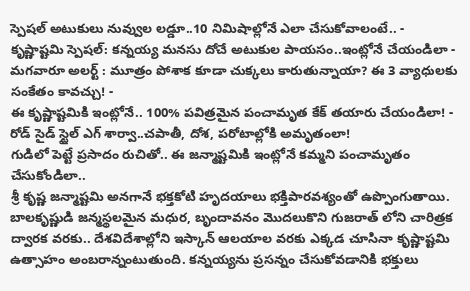స్పెషల్ అటుకులు నువ్వుల లడ్డూ..10 నిమిషాల్లోనే ఎలా చేసుకోవాలంటే.. -
కృష్ణాష్టమి స్పెషల్: కన్నయ్య మనసు దోచే అటుకుల పాయసం..ఇంట్లోనే చేయండిలా -
మగవారూ అలర్ట్ : మూత్రం పోశాక కూడా చుక్కలు కారుతున్నాయా? ఈ 3 వ్యాధులకు సంకేతం కావచ్చు! -
ఈ కృష్ణాష్టమికి ఇంట్లోనే.. 100% పవిత్రమైన పంచామృత కేక్ తయారు చేయండిలా! -
రోడ్ సైడ్ స్టైల్ ఎగ్ శార్వా..చపాతీ, దోశ, పరోటాల్లోకి అమృతంలా!
గుడిలో పెట్టే ప్రసాదం రుచితో.. ఈ జన్మాష్టమికి ఇంట్లోనే కమ్మని పంచామృతం చేసుకోండిలా..
శ్రీ కృష్ణ జన్మాష్టమి అనగానే భక్తకోటి హృదయాలు భక్తిపారవశ్యంతో ఉప్పొంగుతాయి. బాలకృష్ణుడి జన్మస్థలమైన మధుర, బృందావనం మొదలుకొని గుజరాత్ లోని చారిత్రక ద్వారక వరకు.. దేశవిదేశాల్లోని ఇస్కాన్ ఆలయాల వరకు ఎక్కడ చూసినా కృష్ణాష్టమి ఉత్సాహం అంబరాన్నంటుతుంది. కన్నయ్యను ప్రసన్నం చేసుకోవడానికి భక్తులు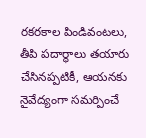రకరకాల పిండివంటలు, తీపి పదార్థాలు తయారు చేసినప్పటికీ, ఆయనకు నైవేద్యంగా సమర్పించే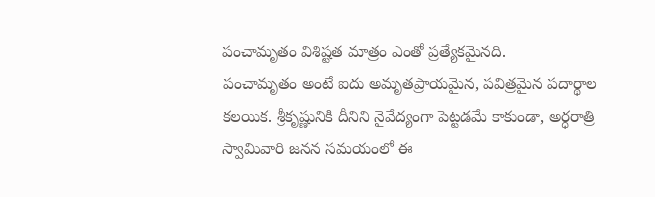పంచామృతం విశిష్టత మాత్రం ఎంతో ప్రత్యేకమైనది.
పంచామృతం అంటే ఐదు అమృతప్రాయమైన, పవిత్రమైన పదార్థాల కలయిక. శ్రీకృష్ణునికి దీనిని నైవేద్యంగా పెట్టడమే కాకుండా, అర్ధరాత్రి స్వామివారి జనన సమయంలో ఈ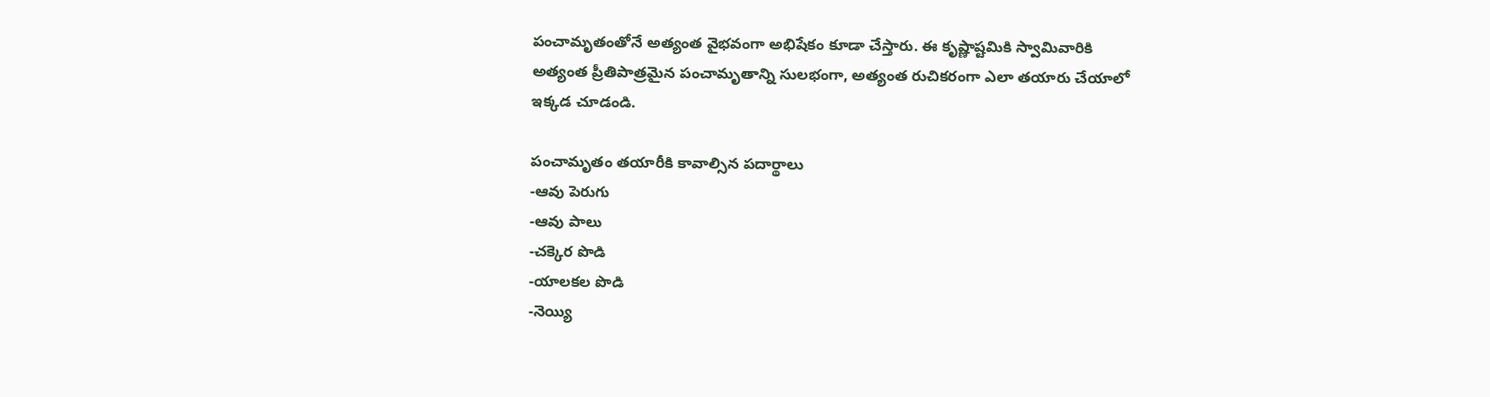పంచామృతంతోనే అత్యంత వైభవంగా అభిషేకం కూడా చేస్తారు. ఈ కృష్ణాష్టమికి స్వామివారికి అత్యంత ప్రీతిపాత్రమైన పంచామృతాన్ని సులభంగా, అత్యంత రుచికరంగా ఎలా తయారు చేయాలో ఇక్కడ చూడండి.

పంచామృతం తయారీకి కావాల్సిన పదార్థాలు
-ఆవు పెరుగు
-ఆవు పాలు
-చక్కెర పొడి
-యాలకల పొడి
-నెయ్యి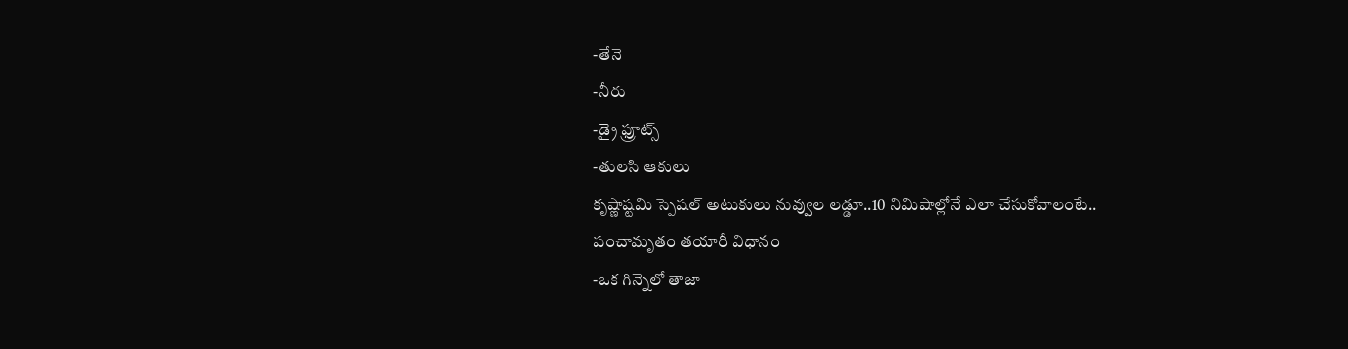-తేనె
-నీరు
-డ్రై ఫ్రూట్స్
-తులసి ఆకులు
కృష్ణాష్టమి స్పెషల్ అటుకులు నువ్వుల లడ్డూ..10 నిమిషాల్లోనే ఎలా చేసుకోవాలంటే..
పంచామృతం తయారీ విధానం
-ఒక గిన్నెలో తాజా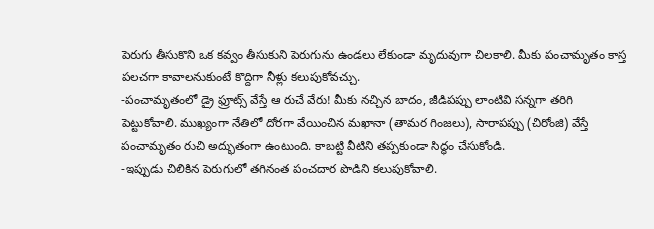పెరుగు తీసుకొని ఒక కవ్వం తీసుకుని పెరుగును ఉండలు లేకుండా మృదువుగా చిలకాలి. మీకు పంచామృతం కాస్త పలచగా కావాలనుకుంటే కొద్దిగా నీళ్లు కలుపుకోవచ్చు.
-పంచామృతంలో డ్రై ఫ్రూట్స్ వేస్తే ఆ రుచే వేరు! మీకు నచ్చిన బాదం, జీడిపప్పు లాంటివి సన్నగా తరిగి పెట్టుకోవాలి. ముఖ్యంగా నేతిలో దోరగా వేయించిన మఖానా (తామర గింజలు), సారాపప్పు (చిరోంజి) వేస్తే పంచామృతం రుచి అద్భుతంగా ఉంటుంది. కాబట్టి వీటిని తప్పకుండా సిద్ధం చేసుకోండి.
-ఇప్పుడు చిలికిన పెరుగులో తగినంత పంచదార పొడిని కలుపుకోవాలి.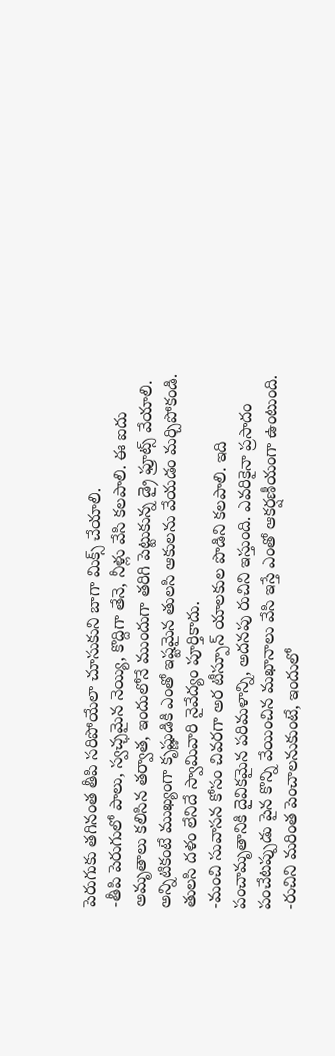పెరుగుకు తగినంత తీపి సరిపోయేలా చూసుకుని బాగా మిక్స్ చేయాలి.
-తీపి పెరుగులో పాలు, స్వచ్ఛమైన నెయ్యి, కొద్దిగా తేనె, నీళ్లు వేసి కలపాలి. ఈ ఐదు అమృతాలు కలిసిన తర్వాత, ఇందులోనే ముందుగా తరిగి పెట్టుకున్న డ్రై ఫ్రూట్స్ వేయాలి. అన్నిటికంటే ముఖ్యంగా కృష్ణుడికి ఎంతో ఇష్టమైన తులసి ఆకులను వేయడం మర్చిపోకండి. తులసి దళం లేనిదే స్వామివారి నైవేద్యం పూర్తికాదు.
-మంచి సువాసన కోసం చివరగా అర టీస్పూన్ యాలకుల పొడిని కలపాలి. ఇది పంచామృతానికి దైవికమైన పరిమళాన్ని, అదనపు రుచిని ఇస్తుంది. ఎవరికైనా ప్రసాదం పంచేటప్పుడు పైన కొన్ని వేయించిన మఖానాలు వేసి ఇస్తే ఎంతో ఆకర్షణీయంగా ఉంటుంది.
-రుచిని మరింత పెంచాలనుకుంటే, ఇందులో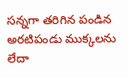సన్నగా తరిగిన పండిన అరటిపండు ముక్కలను లేదా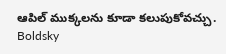ఆపిల్ ముక్కలను కూడా కలుపుకోవచ్చు.
Boldsky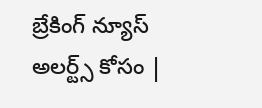బ్రేకింగ్ న్యూస్ అలర్ట్స్ కోసం |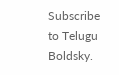Subscribe to Telugu Boldsky.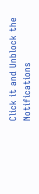Click it and Unblock the Notifications